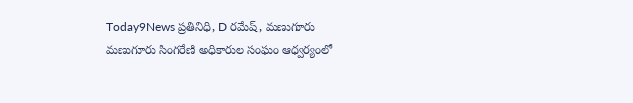Today9News ప్రతినిధి, D రమేష్, మణుగూరు
మణుగూరు సింగరేణి అధికారుల సంఘం ఆధ్వర్యంలో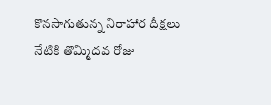కొనసాగుతున్న నిరాహార దీక్షలు నేటికి తొమ్మిదవ రోజు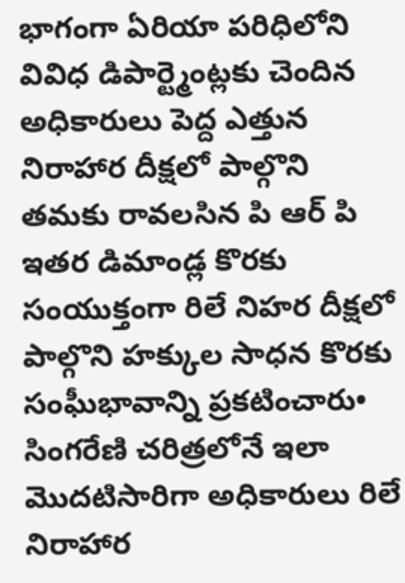భాగంగా ఏరియా పరిధిలోని వివిధ డిపార్ట్మెంట్లకు చెందిన అధికారులు పెద్ద ఎత్తున నిరాహార దీక్షలో పాల్గొని తమకు రావలసిన పి ఆర్ పి ఇతర డిమాండ్ల కొరకు సంయుక్తంగా రిలే నిహర దీక్షలో పాల్గొని హక్కుల సాధన కొరకు సంఘీభావాన్ని ప్రకటించారు•
సింగరేణి చరిత్రలోనే ఇలా మొదటిసారిగా అధికారులు రిలే నిరాహార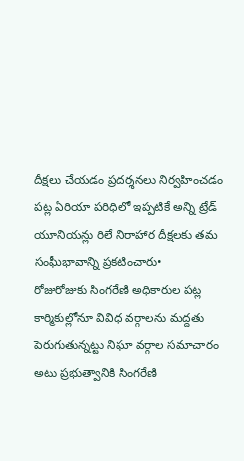దీక్షలు చేయడం ప్రదర్శనలు నిర్వహించడం పట్ల ఏరియా పరిధిలో ఇప్పటికే అన్ని ట్రేడ్ యూనియన్లు రిలే నిరాహార దీక్షలకు తమ సంఘీభావాన్ని ప్రకటించారు•
రోజురోజుకు సింగరేణి అధికారుల పట్ల కార్మికుల్లోనూ వివిధ వర్గాలను మద్దతు పెరుగుతున్నట్టు నిఘా వర్గాల సమాచారం అటు ప్రభుత్వానికి సింగరేణి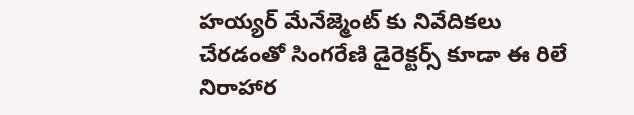హయ్యర్ మేనేజ్మెంట్ కు నివేదికలు చేరడంతో సింగరేణి డైరెక్టర్స్ కూడా ఈ రిలే నిరాహార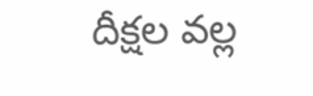దీక్షల వల్ల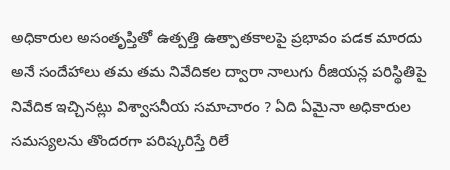అధికారుల అసంతృప్తితో ఉత్పత్తి ఉత్పాతకాలపై ప్రభావం పడక మారదు అనే సందేహాలు తమ తమ నివేదికల ద్వారా నాలుగు రీజియన్ల పరిస్థితిపై నివేదిక ఇచ్చినట్లు విశ్వాసనీయ సమాచారం ? ఏది ఏమైనా అధికారుల సమస్యలను తొందరగా పరిష్కరిస్తే రిలే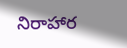నిరాహార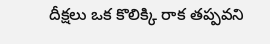దీక్షలు ఒక కొలిక్కి రాక తప్పవని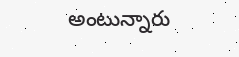అంటున్నారు